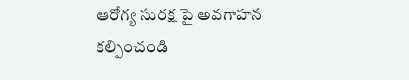ఆరోగ్య సురక్ష పై అవగాహన కల్పించండి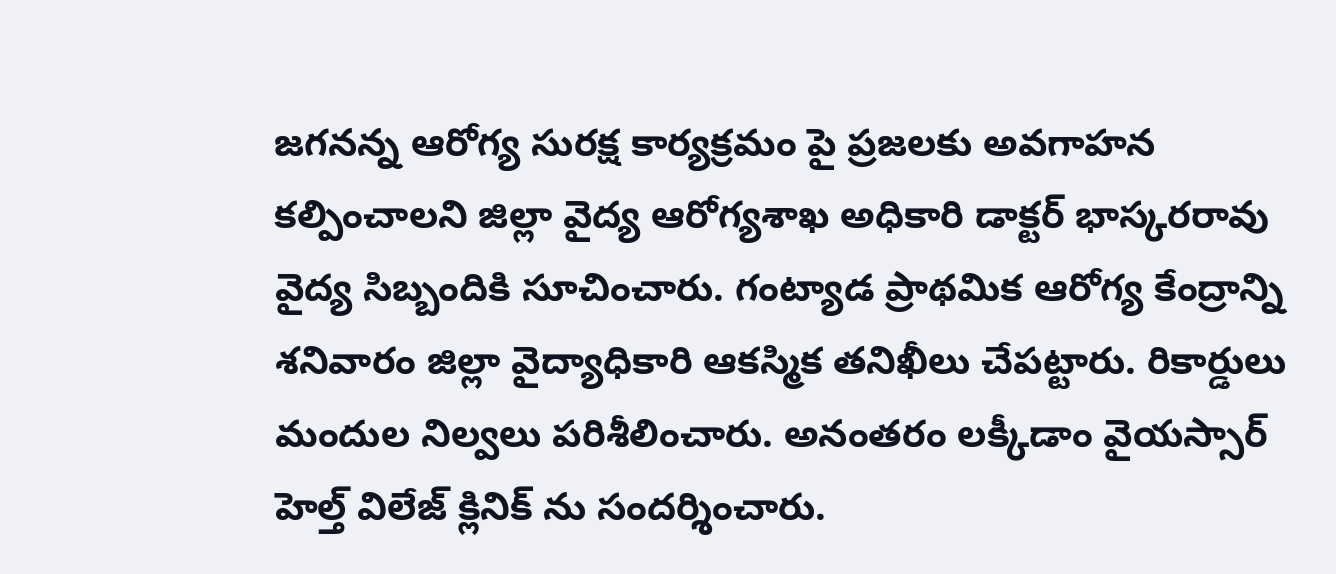జగనన్న ఆరోగ్య సురక్ష కార్యక్రమం పై ప్రజలకు అవగాహన కల్పించాలని జిల్లా వైద్య ఆరోగ్యశాఖ అధికారి డాక్టర్ భాస్కరరావు వైద్య సిబ్బందికి సూచించారు. గంట్యాడ ప్రాథమిక ఆరోగ్య కేంద్రాన్ని శనివారం జిల్లా వైద్యాధికారి ఆకస్మిక తనిఖీలు చేపట్టారు. రికార్డులు మందుల నిల్వలు పరిశీలించారు. అనంతరం లక్కీడాం వైయస్సార్ హెల్త్ విలేజ్ క్లినిక్ ను సందర్శించారు.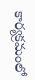కార్యక్రమంలో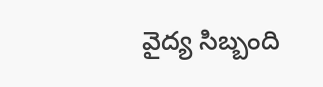వైద్య సిబ్బంది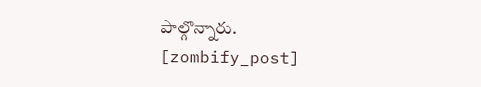పాల్గొన్నారు.
[zombify_post]